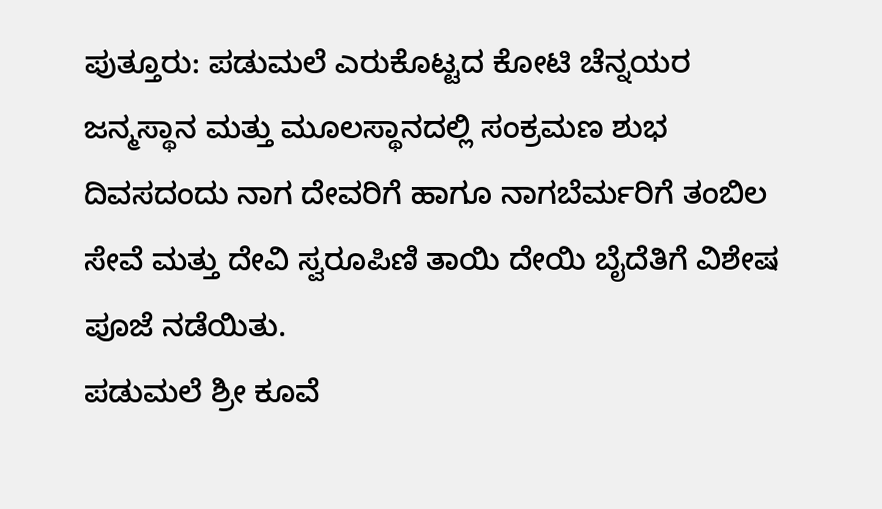ಪುತ್ತೂರು: ಪಡುಮಲೆ ಎರುಕೊಟ್ಟದ ಕೋಟಿ ಚೆನ್ನಯರ ಜನ್ಮಸ್ಥಾನ ಮತ್ತು ಮೂಲಸ್ಥಾನದಲ್ಲಿ ಸಂಕ್ರಮಣ ಶುಭ ದಿವಸದಂದು ನಾಗ ದೇವರಿಗೆ ಹಾಗೂ ನಾಗಬೆರ್ಮರಿಗೆ ತಂಬಿಲ ಸೇವೆ ಮತ್ತು ದೇವಿ ಸ್ವರೂಪಿಣಿ ತಾಯಿ ದೇಯಿ ಬೈದೆತಿಗೆ ವಿಶೇಷ ಪೂಜೆ ನಡೆಯಿತು.
ಪಡುಮಲೆ ಶ್ರೀ ಕೂವೆ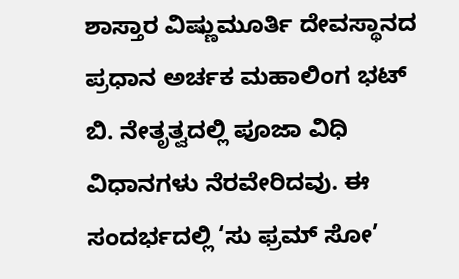ಶಾಸ್ತಾರ ವಿಷ್ಣುಮೂರ್ತಿ ದೇವಸ್ಥಾನದ ಪ್ರಧಾನ ಅರ್ಚಕ ಮಹಾಲಿಂಗ ಭಟ್ ಬಿ. ನೇತೃತ್ವದಲ್ಲಿ ಪೂಜಾ ವಿಧಿ ವಿಧಾನಗಳು ನೆರವೇರಿದವು. ಈ ಸಂದರ್ಭದಲ್ಲಿ ‘ಸು ಫ್ರಮ್ ಸೋ’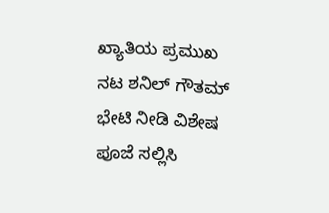ಖ್ಯಾತಿಯ ಪ್ರಮುಖ ನಟ ಶನಿಲ್ ಗೌತಮ್ ಭೇಟಿ ನೀಡಿ ವಿಶೇಷ ಪೂಜೆ ಸಲ್ಲಿಸಿ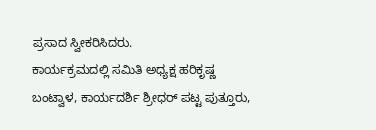ಪ್ರಸಾದ ಸ್ವೀಕರಿಸಿದರು.
ಕಾರ್ಯಕ್ರಮದಲ್ಲಿ ಸಮಿತಿ ಅಧ್ಯಕ್ಷ ಹರಿಕೃಷ್ಣ ಬಂಟ್ವಾಳ, ಕಾರ್ಯದರ್ಶಿ ಶ್ರೀಧರ್ ಪಟ್ಟ ಪುತ್ತೂರು,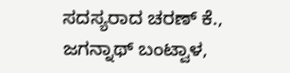ಸದಸ್ಯರಾದ ಚರಣ್ ಕೆ., ಜಗನ್ನಾಥ್ ಬಂಟ್ವಾಳ,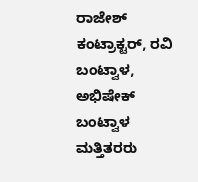ರಾಜೇಶ್ ಕಂಟ್ರಾಕ್ಟರ್, ರವಿ ಬಂಟ್ವಾಳ, ಅಭಿಷೇಕ್ ಬಂಟ್ವಾಳ ಮತ್ತಿತರರು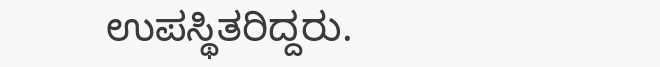ಉಪಸ್ಥಿತರಿದ್ದರು.